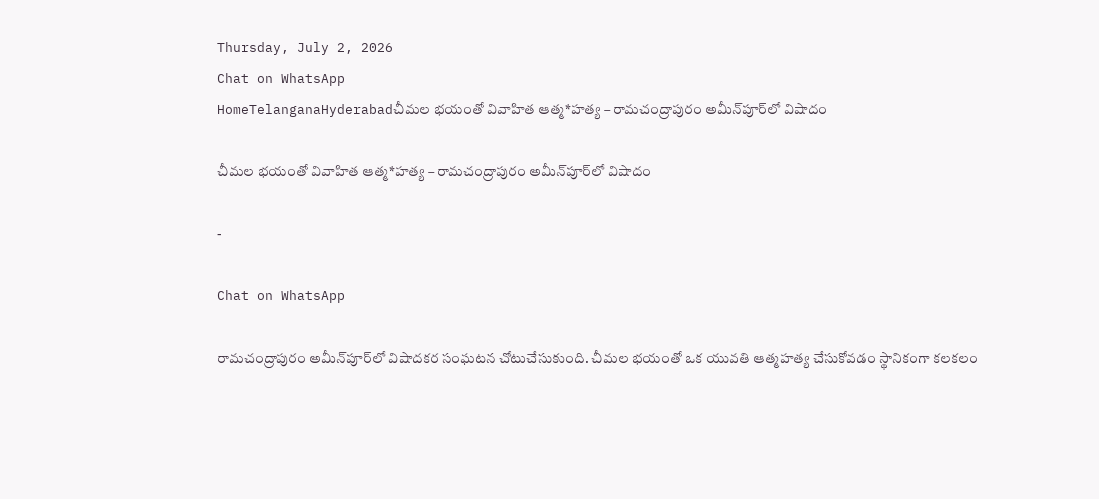Thursday, July 2, 2026
Chat on WhatsApp
HomeTelanganaHyderabadచీమల భయంతో వివాహిత ఆత్మ*హత్య – రామచంద్రాపురం అమీన్‌పూర్‌లో విషాదం

చీమల భయంతో వివాహిత ఆత్మ*హత్య – రామచంద్రాపురం అమీన్‌పూర్‌లో విషాదం

-

Chat on WhatsApp

రామచంద్రాపురం అమీన్‌పూర్‌లో విషాదకర సంఘటన చోటుచేసుకుంది. చీమల భయంతో ఒక యువతి ఆత్మహత్య చేసుకోవడం స్థానికంగా కలకలం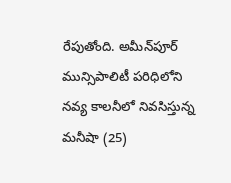రేపుతోంది. అమీన్‌పూర్ మున్సిపాలిటీ పరిధిలోని నవ్య కాలనీలో నివసిస్తున్న మనీషా (25)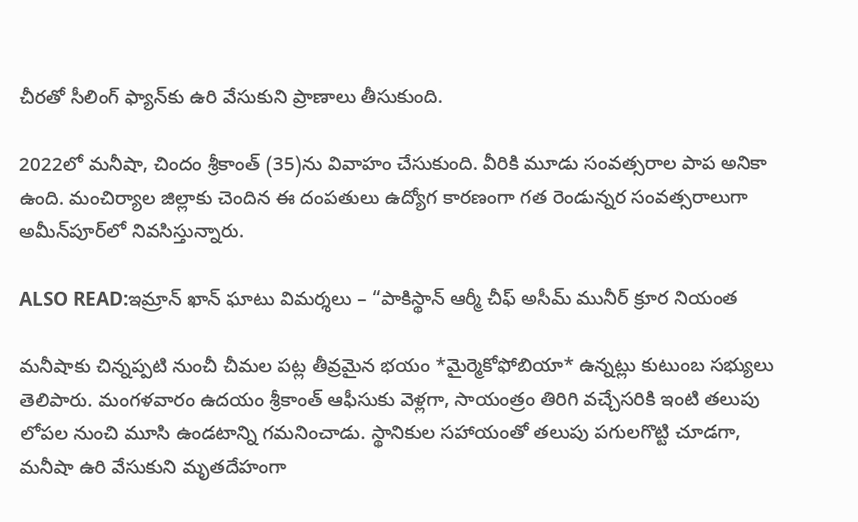చీరతో సీలింగ్ ఫ్యాన్‌కు ఉరి వేసుకుని ప్రాణాలు తీసుకుంది.

2022లో మనీషా, చిందం శ్రీకాంత్ (35)ను వివాహం చేసుకుంది. వీరికి మూడు సంవత్సరాల పాప అనికా ఉంది. మంచిర్యాల జిల్లాకు చెందిన ఈ దంపతులు ఉద్యోగ కారణంగా గత రెండున్నర సంవత్సరాలుగా అమీన్‌పూర్‌లో నివసిస్తున్నారు.

ALSO READ:ఇమ్రాన్ ఖాన్ ఘాటు విమర్శలు – “పాకిస్థాన్ ఆర్మీ చీఫ్ అసీమ్ మునీర్ క్రూర నియంత

మనీషాకు చిన్నప్పటి నుంచీ చీమల పట్ల తీవ్రమైన భయం *మైర్మెకోఫోబియా* ఉన్నట్లు కుటుంబ సభ్యులు తెలిపారు. మంగళవారం ఉదయం శ్రీకాంత్ ఆఫీసుకు వెళ్లగా, సాయంత్రం తిరిగి వచ్చేసరికి ఇంటి తలుపు లోపల నుంచి మూసి ఉండటాన్ని గమనించాడు. స్థానికుల సహాయంతో తలుపు పగులగొట్టి చూడగా, మనీషా ఉరి వేసుకుని మృతదేహంగా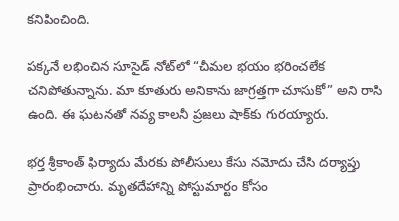కనిపించింది.

పక్కనే లభించిన సూసైడ్ నోట్‌లో “చీమల భయం భరించలేక చనిపోతున్నాను. మా కూతురు అనికాను జాగ్రత్తగా చూసుకో” అని రాసి ఉంది. ఈ ఘటనతో నవ్య కాలనీ ప్రజలు షాక్‌కు గురయ్యారు.

భర్త శ్రీకాంత్ ఫిర్యాదు మేరకు పోలీసులు కేసు నమోదు చేసి దర్యాప్తు ప్రారంభించారు. మృతదేహాన్ని పోస్టుమార్టం కోసం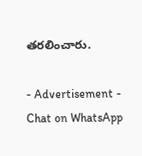తరలించారు.

- Advertisement -
Chat on WhatsApp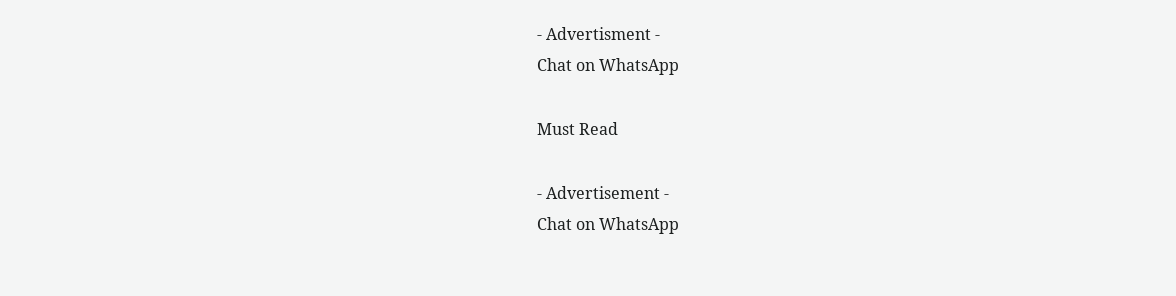- Advertisment -
Chat on WhatsApp

Must Read

- Advertisement -
Chat on WhatsApp